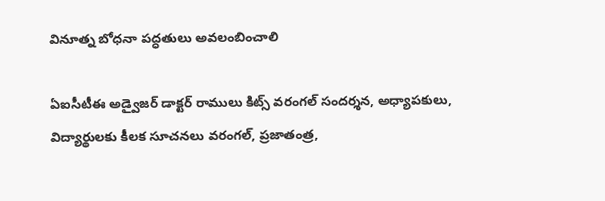వినూత్న బోధనా పద్ధతులు అవలంబించాలి

ఏఐసీటీఈ అడ్వైజర్ డాక్టర్ రాములు కిట్స్ వరంగల్ సందర్శన, అధ్యాపకులు, విద్యార్థులకు కీలక సూచనలు వరంగల్, ప్రజాతంత్ర,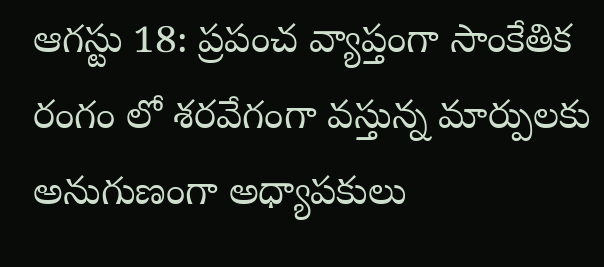ఆగస్టు 18: ప్రపంచ వ్యాప్తంగా సాంకేతిక రంగం లో శరవేగంగా వస్తున్న మార్పులకు అనుగుణంగా అధ్యాపకులు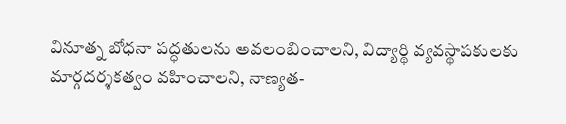వినూత్న బోధనా పద్ధతులను అవలంబించాలని, విద్యార్థి వ్యవస్థాపకులకు మార్గదర్శకత్వం వహించాలని, నాణ్యత-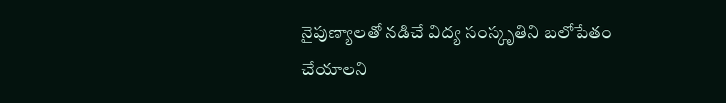నైపుణ్యాలతో నడిచే విద్య సంస్కృతిని బలోపేతం చేయాలని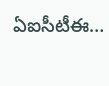ఏఐసీటీఈ…